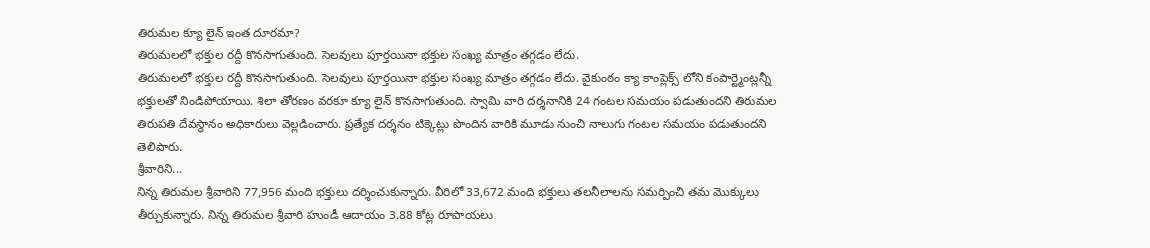తిరుమల క్యూ లైన్ ఇంత దూరమా?
తిరుమలలో భక్తుల రద్దీ కొనసాగుతుంది. సెలవులు పూర్తయినా భక్తుల సంఖ్య మాత్రం తగ్గడం లేదు.
తిరుమలలో భక్తుల రద్దీ కొనసాగుతుంది. సెలవులు పూర్తయినా భక్తుల సంఖ్య మాత్రం తగ్గడం లేదు. వైకుంఠం క్యా కాంప్లెక్స్ లోని కంపార్ట్మెంట్లన్నీ భక్తులతో నిండిపోయాయి. శిలా తోరణం వరకూ క్యూ లైన్ కొనసాగుతుంది. స్వామి వారి దర్శనానికి 24 గంటల సమయం పడుతుందని తిరుమల తిరుపతి దేవస్థానం అధికారులు వెల్లడించారు. ప్రత్యేక దర్శనం టిక్కెట్లు పొందిన వారికి మూడు నుంచి నాలుగు గంటల సమయం పడుతుందని తెలిపారు.
శ్రీవారిని...
నిన్న తిరుమల శ్రీవారిని 77,956 మంది భక్తులు దర్శించుకున్నారు. వీరిలో 33,672 మంది భక్తులు తలనీలాలను సమర్పించి తమ మొక్కులు తీర్చుకున్నారు. నిన్న తిరుమల శ్రీవారి హుండీ ఆదాయం 3.88 కోట్ల రూపాయలు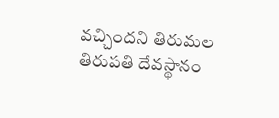వచ్చిందని తిరుమల తిరుపతి దేవస్థానం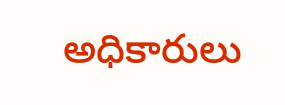అధికారులు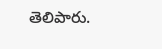తెలిపారు.